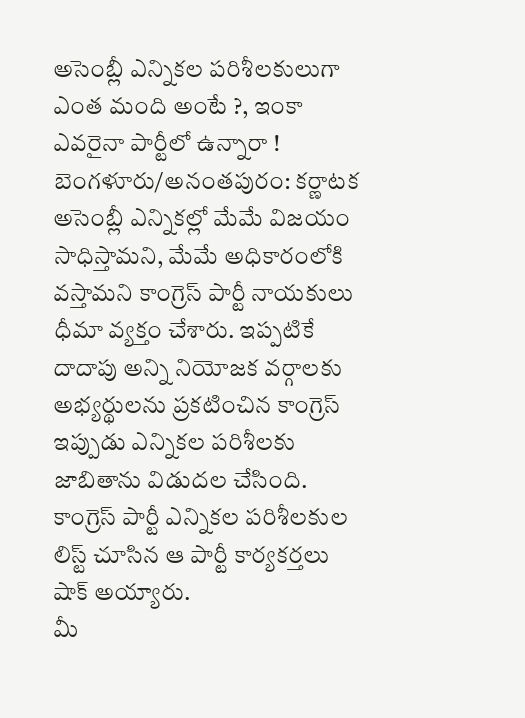అసెంబ్లీ ఎన్నికల పరిశీలకులుగా ఎంత మంది అంటే ?, ఇంకా ఎవరైనా పార్టీలో ఉన్నారా !
బెంగళూరు/అనంతపురం: కర్ణాటక అసెంబ్లీ ఎన్నికల్లో మేమే విజయం సాధిస్తామని, మేమే అధికారంలోకి వస్తామని కాంగ్రెస్ పార్టీ నాయకులు ధీమా వ్యక్తం చేశారు. ఇప్పటికే దాదాపు అన్ని నియోజక వర్గాలకు అభ్యర్థులను ప్రకటించిన కాంగ్రెస్ ఇప్పుడు ఎన్నికల పరిశీలకు జాబితాను విడుదల చేసింది. కాంగ్రెస్ పార్టీ ఎన్నికల పరిశీలకుల లిస్ట్ చూసిన ఆ పార్టీ కార్యకర్తలు షాక్ అయ్యారు.
మీ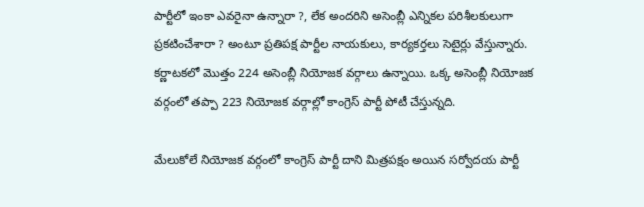పార్టీలో ఇంకా ఎవరైనా ఉన్నారా ?, లేక అందరిని అసెంబ్లీ ఎన్నికల పరిశీలకులుగా ప్రకటించేశారా ? అంటూ ప్రతిపక్ష పార్టీల నాయకులు, కార్యకర్తలు సెటైర్లు వేస్తున్నారు. కర్ణాటకలో మొత్తం 224 అసెంబ్లీ నియోజక వర్గాలు ఉన్నాయి. ఒక్క అసెంబ్లీ నియోజక వర్గంలో తప్పా 223 నియోజక వర్గాల్లో కాంగ్రెస్ పార్టీ పోటీ చేస్తున్నది.

మేలుకోలే నియోజక వర్గంలో కాంగ్రెస్ పార్టీ దాని మిత్రపక్షం అయిన సర్వోదయ పార్టీ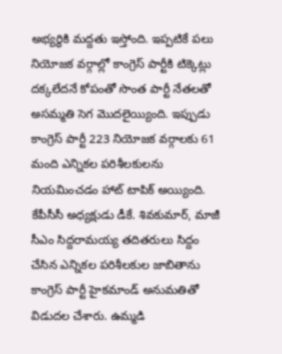అభ్యర్థికి మద్దతు ఇస్తోంది. ఇప్పటికే పలు నియోజక వర్గాల్లో కాంగ్రెస్ పార్టీకి టిక్కెట్లు దక్కలేదనే కోపంతో సొంత పార్టీ నేతలతో అసమ్మతి సెగ మొదలైయ్యింది. ఇప్పుడు కాంగ్రెస్ పార్టీ 223 నియోజక వర్గాలకు 61 మంది ఎన్నికల పరిశీలకులను నియమించడం హాట్ టాపిక్ అయ్యింది.
కేపీసీసీ అధ్యక్షుడు డీకే. శివకుమార్, మాజీ సీఎం సిద్దరామయ్య తదితరులు సిద్దం చేసిన ఎన్నికల పరిశీలకుల జాబితాను కాంగ్రెస్ పార్టీ హైకమాండ్ అనుమతితో విడుదల చేశారు. ఉమ్మడి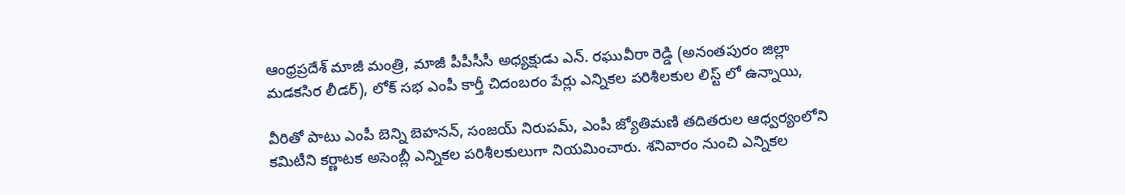ఆంధ్రప్రదేశ్ మాజీ మంత్రి, మాజీ పీపీసీసీ అధ్యక్షుడు ఎన్. రఘువీరా రెడ్డి (అనంతపురం జిల్లా మడకసిర లీడర్), లోక్ సభ ఎంపీ కార్తీ చిదంబరం పేర్లు ఎన్నికల పరిశీలకుల లిస్ట్ లో ఉన్నాయి,

వీరితో పాటు ఎంపీ బెన్ని బెహనన్, సంజయ్ నిరుపమ్, ఎంపీ జ్యోతిమణి తదితరుల ఆధ్వర్యంలోని కమిటీని కర్ణాటక అసెంబ్లీ ఎన్నికల పరిశీలకులుగా నియమించారు. శనివారం నుంచి ఎన్నికల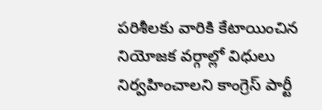పరిశీలకు వారికి కేటాయించిన నియోజక వర్గాల్లో విధులు నిర్వహించాలని కాంగ్రెస్ పార్టీ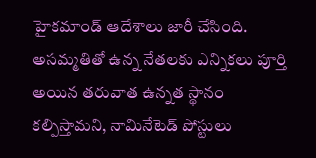హైకమాండ్ ఆదేశాలు జారీ చేసింది.
అసమ్మతితో ఉన్న నేతలకు ఎన్నికలు పూర్తి అయిన తరువాత ఉన్నత స్థానం కల్పిస్తామని, నామినేటెడ్ పోస్టులు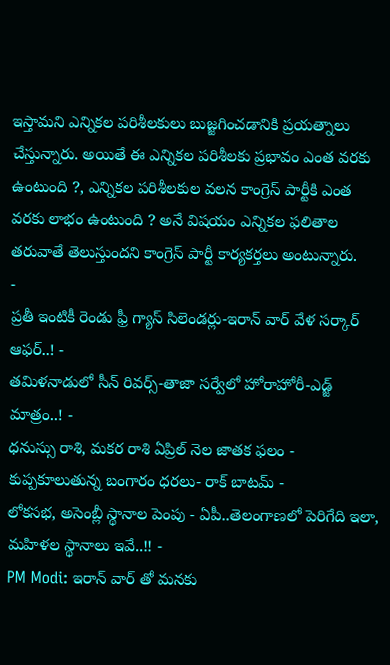ఇస్తామని ఎన్నికల పరిశీలకులు బుజ్జగించడానికి ప్రయత్నాలు చేస్తున్నారు. అయితే ఈ ఎన్నికల పరిశీలకు ప్రభావం ఎంత వరకు ఉంటుంది ?, ఎన్నికల పరిశీలకుల వలన కాంగ్రెస్ పార్టీకి ఎంత వరకు లాభం ఉంటుంది ? అనే విషయం ఎన్నికల ఫలితాల తరువాతే తెలుస్తుందని కాంగ్రెస్ పార్టీ కార్యకర్తలు అంటున్నారు.
-
ప్రతీ ఇంటికీ రెండు ఫ్రీ గ్యాస్ సిలెండర్లు-ఇరాన్ వార్ వేళ సర్కార్ ఆఫర్..! -
తమిళనాడులో సీన్ రివర్స్-తాజా సర్వేలో హోరాహోరీ-ఎడ్జ్ మాత్రం..! -
ధనుస్సు రాశి, మకర రాశి ఏప్రిల్ నెల జాతక ఫలం -
కుప్పకూలుతున్న బంగారం ధరలు- రాక్ బాటమ్ -
లోకసభ, అసెంబ్లీ స్థానాల పెంపు - ఏపీ..తెలంగాణలో పెరిగేది ఇలా, మహిళల స్థానాలు ఇవే..!! -
PM Modi: ఇరాన్ వార్ తో మనకు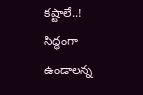కష్టాలే..! సిద్ధంగా ఉండాలన్న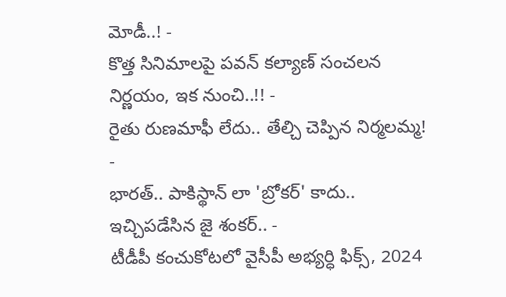మోడీ..! -
కొత్త సినిమాలపై పవన్ కల్యాణ్ సంచలన నిర్ణయం, ఇక నుంచి..!! -
రైతు రుణమాఫీ లేదు.. తేల్చి చెప్పిన నిర్మలమ్మ! -
భారత్.. పాకిస్థాన్ లా 'బ్రోకర్' కాదు.. ఇచ్చిపడేసిన జై శంకర్.. -
టీడీపీ కంచుకోటలో వైసీపీ అభ్యర్ధి ఫిక్స్, 2024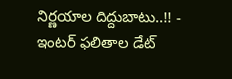నిర్ణయాల దిద్దుబాటు..!! -
ఇంటర్ ఫలితాల డేట్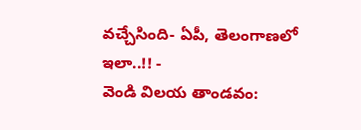వచ్చేసింది- ఏపీ, తెలంగాణలో ఇలా..!! -
వెండి విలయ తాండవం: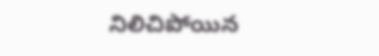నిలిచిపోయిన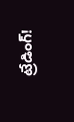ట్రేడింగ్!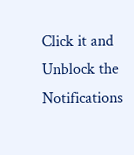Click it and Unblock the Notifications